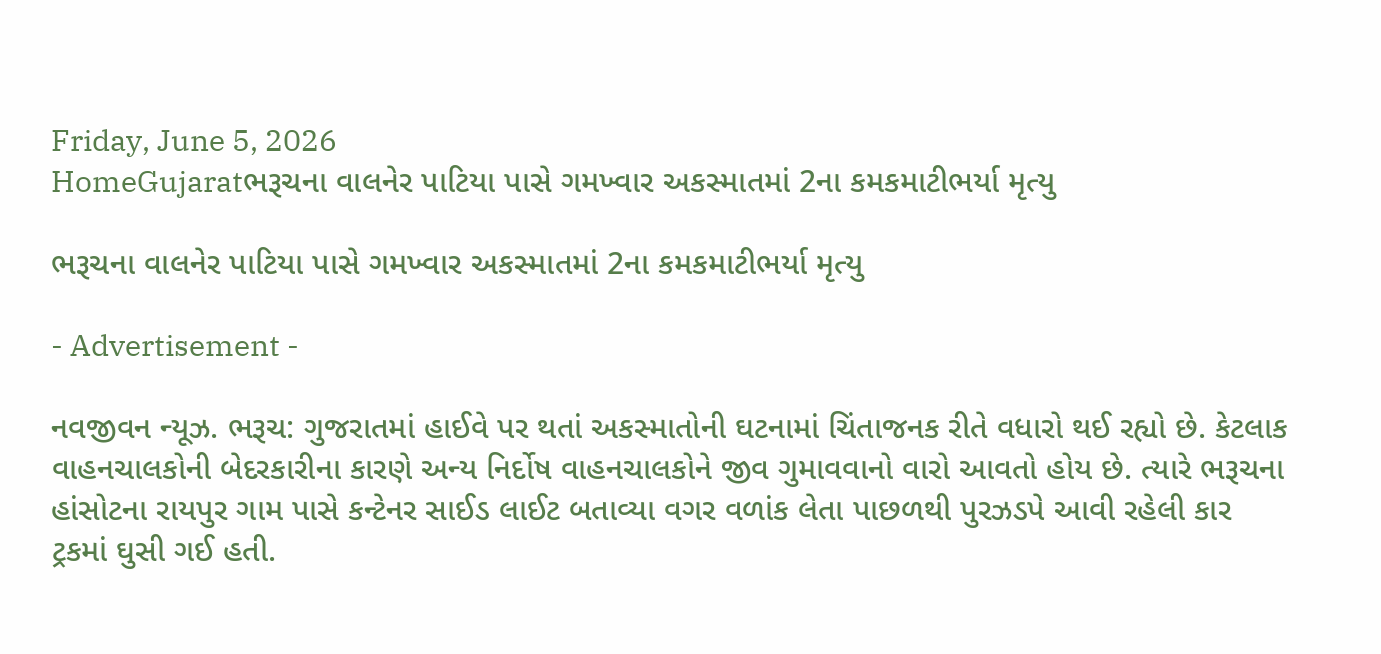Friday, June 5, 2026
HomeGujaratભરૂચના વાલનેર પાટિયા પાસે ગમખ્વાર અકસ્માતમાં 2ના કમકમાટીભર્યા મૃત્યુ

ભરૂચના વાલનેર પાટિયા પાસે ગમખ્વાર અકસ્માતમાં 2ના કમકમાટીભર્યા મૃત્યુ

- Advertisement -

નવજીવન ન્યૂઝ. ભરૂચ: ગુજરાતમાં હાઈવે પર થતાં અકસ્માતોની ઘટનામાં ચિંતાજનક રીતે વધારો થઈ રહ્યો છે. કેટલાક વાહનચાલકોની બેદરકારીના કારણે અન્ય નિર્દોષ વાહનચાલકોને જીવ ગુમાવવાનો વારો આવતો હોય છે. ત્યારે ભરૂચના હાંસોટના રાયપુર ગામ પાસે કન્ટેનર સાઈડ લાઈટ બતાવ્યા વગર વળાંક લેતા પાછળથી પુરઝડપે આવી રહેલી કાર ટ્રકમાં ઘુસી ગઈ હતી.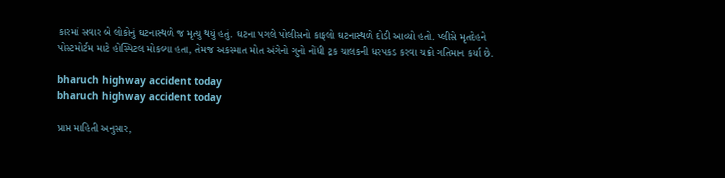કારમાં સવાર બે લોકોનું ઘટનાસ્થળે જ મૃત્યુ થયું હતું. ઘટના પગલે પોલીસનો કાફલો ઘટનાસ્થળે દોડી આવ્યો હતો. પ્લીસે મૃતદેહને પોસ્ટમોર્ટમ માટે હોસ્પિટલ મોકલ્યા હતા, તેમજ અકસ્માત મોત અંગેનો ગુનો નોંધી ટ્રક ચાલકની ધરપકડ કરવા ચક્રો ગતિમાન કર્યા છે.

bharuch highway accident today
bharuch highway accident today

પ્રાપ્ત માહિતી અનુસાર,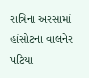રાત્રિના અરસામાં હાંસોટના વાલનેર પટિયા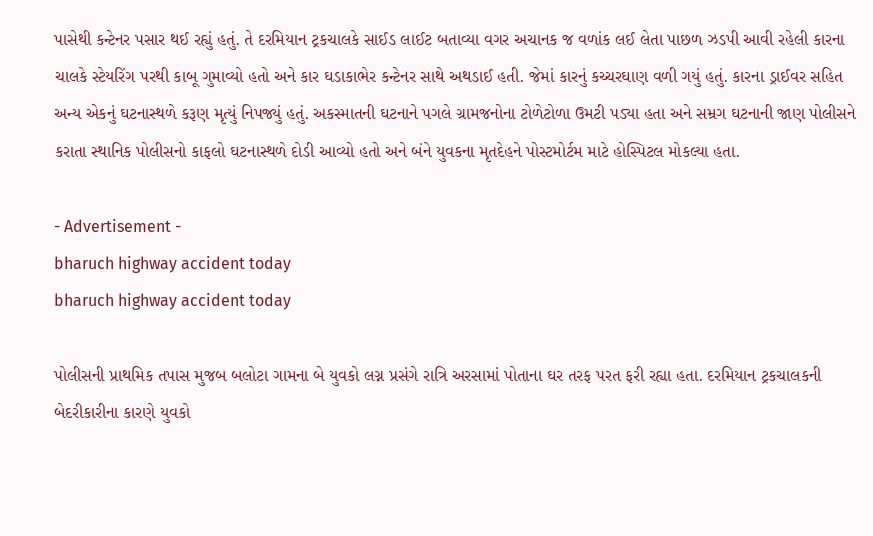પાસેથી કન્ટેનર પસાર થઈ રહ્યું હતું. તે દરમિયાન ટ્રકચાલકે સાઈડ લાઈટ બતાવ્યા વગર અચાનક જ વળાંક લઈ લેતા પાછળ ઝડપી આવી રહેલી કારના ચાલકે સ્ટેયરિંગ પરથી કાબૂ ગુમાવ્યો હતો અને કાર ઘડાકાભેર કન્ટેનર સાથે અથડાઈ હતી. જેમાં કારનું કચ્ચરઘાણ વળી ગયું હતું. કારના ડ્રાઈવર સહિત અન્ય એકનું ઘટનાસ્થળે કરૂણ મૃત્યું નિપજ્યું હતું. અકસ્માતની ઘટનાને પગલે ગ્રામજનોના ટોળેટોળા ઉમટી પડ્યા હતા અને સમ્રગ ઘટનાની જાણ પોલીસને કરાતા સ્થાનિક પોલીસનો કાફલો ઘટનાસ્થળે દોડી આવ્યો હતો અને બંને યુવકના મૃતદેહને પોસ્ટમોર્ટમ માટે હોસ્પિટલ મોકલ્યા હતા.

- Advertisement -
bharuch highway accident today
bharuch highway accident today

પોલીસની પ્રાથમિક તપાસ મુજબ બલોટા ગામના બે યુવકો લગ્ન પ્રસંગે રાત્રિ અરસામાં પોતાના ઘર તરફ પરત ફરી રહ્યા હતા. દરમિયાન ટ્રકચાલકની બેદરીકારીના કારણે યુવકો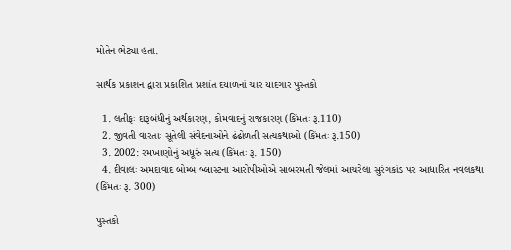મોતેન ભેટ્યા હતા.

સાર્થક પ્રકાશન દ્વારા પ્રકાશિત પ્રશાંત દયાળનાં ચાર યાદગાર પુસ્તકો

  1. લતીફઃ દારૂબંધીનું અર્થકારણ, કોમવાદનું રાજકારણ (કિંમતઃ રૂ.110)
  2. જીવતી વારતાઃ સૂતેલી સંવેદનાઓને ઢંઢોળતી સત્યકથાઓ (કિંમતઃ રૂ.150)
  3. 2002: રમખાણોનું અધૂરું સત્ય (કિંમતઃ રૂ. 150)
  4. દીવાલઃ અમદાવાદ બોમ્બ બ્લાસ્ટના આરોપીઓએ સાબરમતી જેલમાં આચરેલા સુરંગકાંડ પર આધારિત નવલકથા (કિંમતઃ રૂ. 300)

પુસ્તકો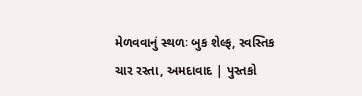મેળવવાનું સ્થળઃ બુક શેલ્ફ, સ્વસ્તિક ચાર રસ્તા, અમદાવાદ | પુસ્તકો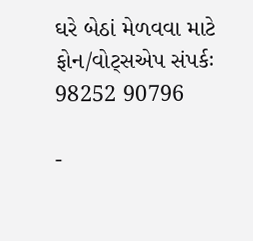ઘરે બેઠાં મેળવવા માટે ફોન/વોટ્સએપ સંપર્કઃ 98252 90796

-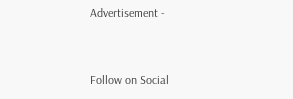Advertisement -



Follow on Social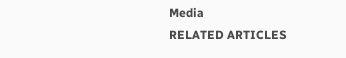Media
RELATED ARTICLES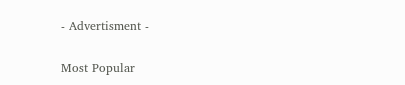- Advertisment -

Most Popular